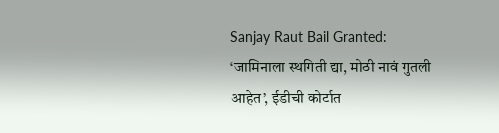Sanjay Raut Bail Granted: ‘जामिनाला स्थगिती द्या, मोठी नावं गुतली आहेत’, ईडीची कोर्टात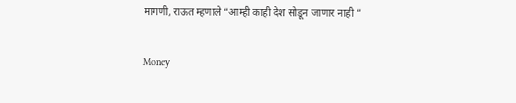मागणी, राऊत म्हणाले “आम्ही काही देश सोडून जाणार नाही ”

Money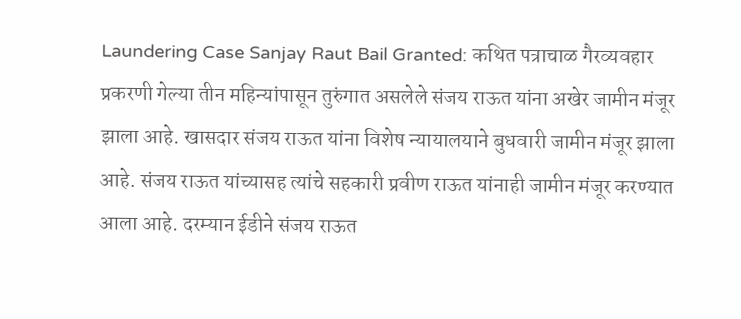Laundering Case Sanjay Raut Bail Granted: कथित पत्राचाळ गैरव्यवहार प्रकरणी गेल्या तीन महिन्यांपासून तुरुंगात असलेले संजय राऊत यांना अखेर जामीन मंजूर झाला आहे. खासदार संजय राऊत यांना विशेष न्यायालयाने बुधवारी जामीन मंजूर झाला आहे. संजय राऊत यांच्यासह त्यांचे सहकारी प्रवीण राऊत यांनाही जामीन मंजूर करण्यात आला आहे. दरम्यान ईडीने संजय राऊत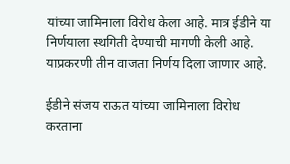यांच्या जामिनाला विरोध केला आहे. मात्र ईडीने या निर्णयाला स्थगिती देण्याची मागणी केली आहे. याप्रकरणी तीन वाजता निर्णय दिला जाणार आहे.

ईडीने संजय राऊत यांच्या जामिनाला विरोध करताना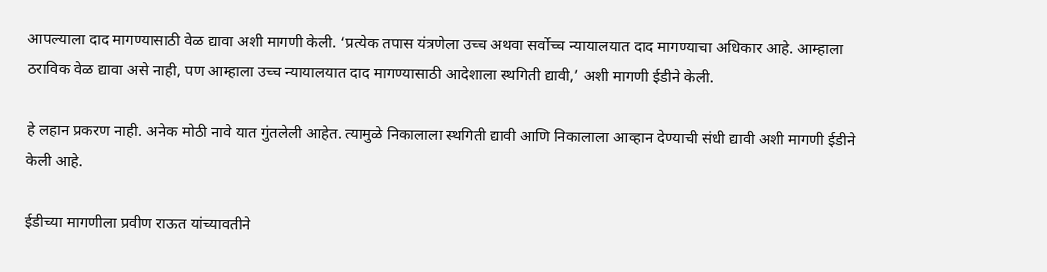आपल्याला दाद मागण्यासाठी वेळ द्यावा अशी मागणी केली. ‘प्रत्येक तपास यंत्रणेला उच्च अथवा सर्वोच्च न्यायालयात दाद मागण्याचा अधिकार आहे. आम्हाला ठराविक वेळ द्यावा असे नाही, पण आम्हाला उच्च न्यायालयात दाद मागण्यासाठी आदेशाला स्थगिती द्यावी,’ अशी मागणी ईडीने केली.

हे लहान प्रकरण नाही. अनेक मोठी नावे यात गुंतलेली आहेत. त्यामुळे निकालाला स्थगिती द्यावी आणि निकालाला आव्हान देण्याची संधी द्यावी अशी मागणी ईडीने केली आहे.

ईडीच्या मागणीला प्रवीण राऊत यांच्यावतीने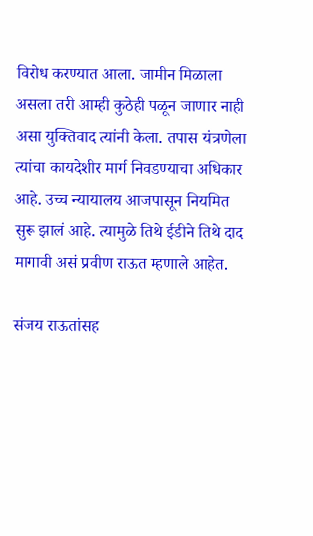विरोध करण्यात आला. जामीन मिळाला असला तरी आम्ही कुठेही पळून जाणार नाही असा युक्तिवाद त्यांनी केला. तपास यंत्रणेला त्यांचा कायदेशीर मार्ग निवडण्याचा अधिकार आहे. उच्च न्यायालय आजपासून नियमित सुरू झालं आहे. त्यामुळे तिथे ईडीने तिथे दाद मागावी असं प्रवीण राऊत म्हणाले आहेत.

संजय राऊतांसह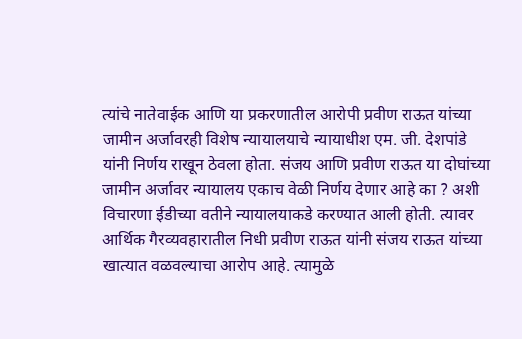त्यांचे नातेवाईक आणि या प्रकरणातील आरोपी प्रवीण राऊत यांच्या जामीन अर्जावरही विशेष न्यायालयाचे न्यायाधीश एम. जी. देशपांडे यांनी निर्णय राखून ठेवला होता. संजय आणि प्रवीण राऊत या दोघांच्या जामीन अर्जावर न्यायालय एकाच वेळी निर्णय देणार आहे का ? अशी विचारणा ईडीच्या वतीने न्यायालयाकडे करण्यात आली होती. त्यावर आर्थिक गैरव्यवहारातील निधी प्रवीण राऊत यांनी संजय राऊत यांच्या खात्यात वळवल्याचा आरोप आहे. त्यामुळे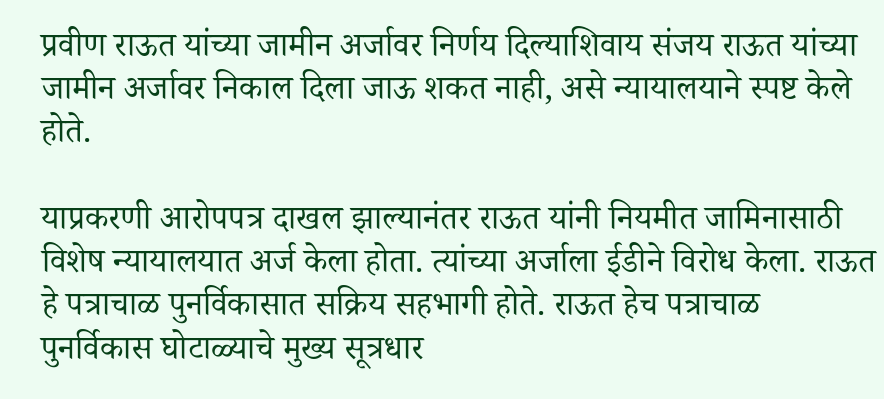प्रवीण राऊत यांच्या जामीन अर्जावर निर्णय दिल्याशिवाय संजय राऊत यांच्या जामीन अर्जावर निकाल दिला जाऊ शकत नाही, असे न्यायालयाने स्पष्ट केले होते.

याप्रकरणी आरोपपत्र दाखल झाल्यानंतर राऊत यांनी नियमीत जामिनासाठी विशेष न्यायालयात अर्ज केला होता. त्यांच्या अर्जाला ईडीने विरोध केला. राऊत हे पत्राचाळ पुनर्विकासात सक्रिय सहभागी होते. राऊत हेच पत्राचाळ पुनर्विकास घोटाळ्याचे मुख्य सूत्रधार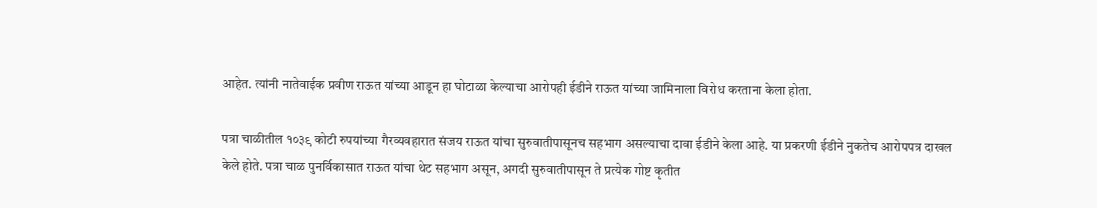आहेत. त्यांनी नातेवाईक प्रवीण राऊत यांच्या आडून हा घोटाळा केल्याचा आरोपही ईडीने राऊत यांच्या जामिनाला विरोध करताना केला होता.

पत्रा चाळीतील १०३९ कोटी रुपयांच्या गैरव्यवहारात संजय राऊत यांचा सुरुवातीपासूनच सहभाग असल्याचा दावा ईडीने केला आहे. या प्रकरणी ईडीने नुकतेच आरोपपत्र दाखल केले होते. पत्रा चाळ पुनर्विकासात राऊत यांचा थेट सहभाग असून, अगदी सुरुवातीपासून ते प्रत्येक गोष्ट कृतीत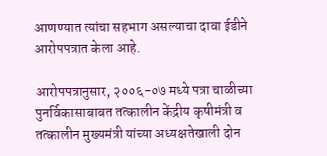आणण्यात त्यांचा सहभाग असल्याचा दावा ईडीने आरोपपत्रात केला आहे.

आरोपपत्रानुसार, २००६-०७ मध्ये पत्रा चाळीच्या पुनर्विकासाबाबत तत्कालीन केंद्रीय कृषीमंत्री व तत्कालीन मुख्यमंत्री यांच्या अध्यक्षतेखाली दोन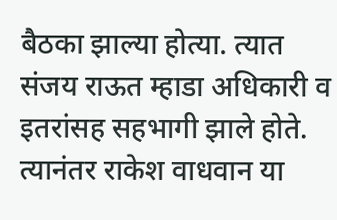बैठका झाल्या होत्या. त्यात संजय राऊत म्हाडा अधिकारी व इतरांसह सहभागी झाले होते. त्यानंतर राकेश वाधवान या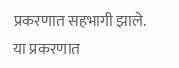प्रकरणात सहभागी झाले. या प्रकरणात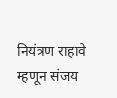नियंत्रण राहावे म्हणून संजय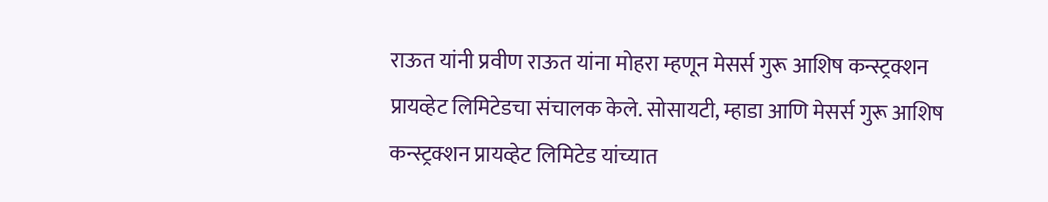राऊत यांनी प्रवीण राऊत यांना मोहरा म्हणून मेसर्स गुरू आशिष कन्स्ट्रक्शन प्रायव्हेट लिमिटेडचा संचालक केले. सोसायटी, म्हाडा आणि मेसर्स गुरू आशिष कन्स्ट्रक्शन प्रायव्हेट लिमिटेड यांच्यात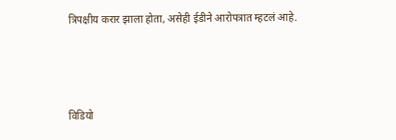त्रिपक्षीय करार झाला होता, असेही ईडीने आरोपत्रात म्हटलं आहे.





विडियो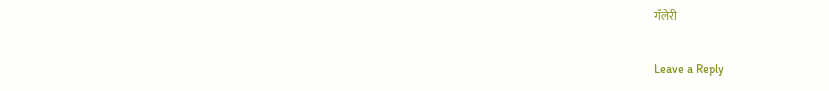गॅलेरी

Leave a Reply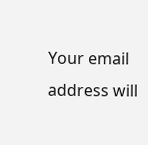Your email address will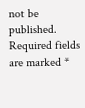not be published. Required fields are marked *